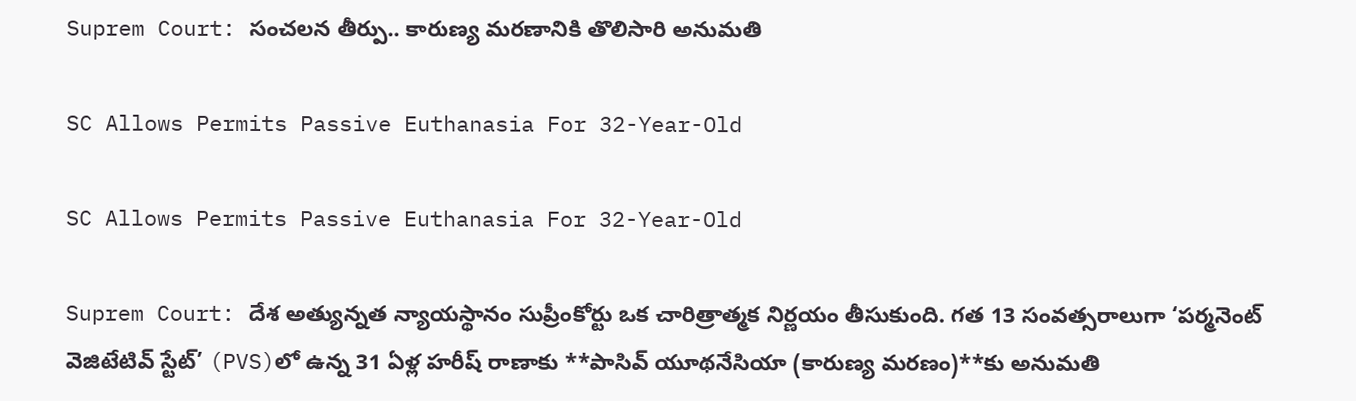Suprem Court: సంచలన తీర్పు.. కారుణ్య మరణానికి తొలిసారి అనుమతి

SC Allows Permits Passive Euthanasia For 32-Year-Old

SC Allows Permits Passive Euthanasia For 32-Year-Old

Suprem Court: దేశ అత్యున్నత న్యాయస్థానం సుప్రీంకోర్టు ఒక చారిత్రాత్మక నిర్ణయం తీసుకుంది. గత 13 సంవత్సరాలుగా ‘పర్మనెంట్ వెజిటేటివ్ స్టేట్’ (PVS)లో ఉన్న 31 ఏళ్ల హరీష్ రాణాకు **పాసివ్ యూథనేసియా (కారుణ్య మరణం)**కు అనుమతి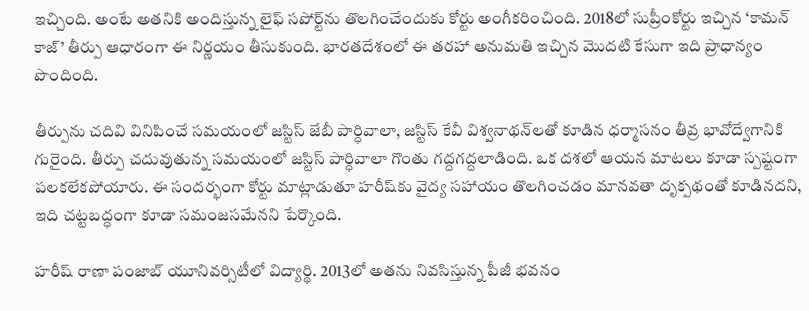ఇచ్చింది. అంటే అతనికి అందిస్తున్న లైఫ్ సపోర్ట్‌ను తొలగించేందుకు కోర్టు అంగీకరించింది. 2018లో సుప్రీంకోర్టు ఇచ్చిన ‘కామన్ కాజ్’ తీర్పు ఆధారంగా ఈ నిర్ణయం తీసుకుంది. భారతదేశంలో ఈ తరహా అనుమతి ఇచ్చిన మొదటి కేసుగా ఇది ప్రాధాన్యం పొందింది.

తీర్పును చదివి వినిపించే సమయంలో జస్టిస్ జేబీ పార్ధివాలా, జస్టిస్ కేవీ విశ్వనాథన్‌లతో కూడిన ధర్మాసనం తీవ్ర భావోద్వేగానికి గురైంది. తీర్పు చదువుతున్న సమయంలో జస్టిస్ పార్ధివాలా గొంతు గద్దగద్దలాడింది. ఒక దశలో ఆయన మాటలు కూడా స్పష్టంగా పలకలేకపోయారు. ఈ సందర్భంగా కోర్టు మాట్లాడుతూ హరీష్‌కు వైద్య సహాయం తొలగించడం మానవతా దృక్పథంతో కూడినదని, ఇది చట్టబద్ధంగా కూడా సమంజసమేనని పేర్కొంది.

హరీష్ రాణా పంజాబ్ యూనివర్సిటీలో విద్యార్థి. 2013లో అతను నివసిస్తున్న పీజీ భవనం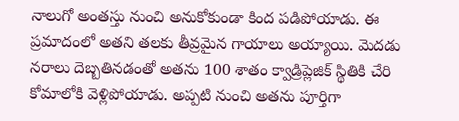నాలుగో అంతస్తు నుంచి అనుకోకుండా కింద పడిపోయాడు. ఈ ప్రమాదంలో అతని తలకు తీవ్రమైన గాయాలు అయ్యాయి. మెదడు నరాలు దెబ్బతినడంతో అతను 100 శాతం క్వాడ్రిప్లెజిక్ స్థితికి చేరి కోమాలోకి వెళ్లిపోయాడు. అప్పటి నుంచి అతను పూర్తిగా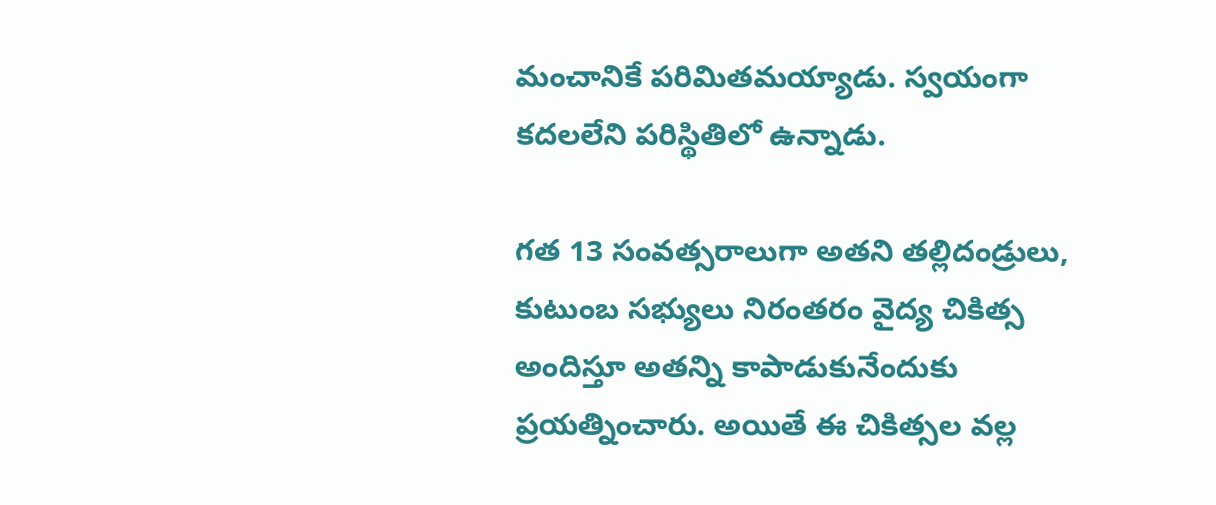మంచానికే పరిమితమయ్యాడు. స్వయంగా కదలలేని పరిస్థితిలో ఉన్నాడు.

గత 13 సంవత్సరాలుగా అతని తల్లిదండ్రులు, కుటుంబ సభ్యులు నిరంతరం వైద్య చికిత్స అందిస్తూ అతన్ని కాపాడుకునేందుకు ప్రయత్నించారు. అయితే ఈ చికిత్సల వల్ల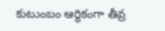కుటుంబం ఆర్థికంగా తీవ్ర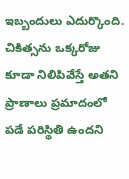ఇబ్బందులు ఎదుర్కొంది. చికిత్సను ఒక్కరోజు కూడా నిలిపివేస్తే అతని ప్రాణాలు ప్రమాదంలో పడే పరిస్థితి ఉందని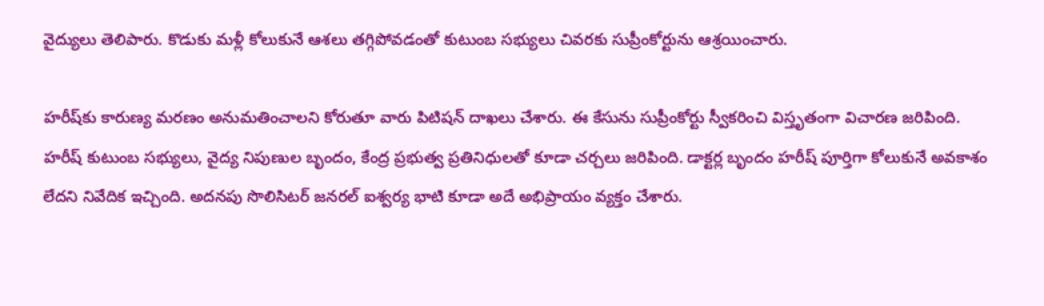వైద్యులు తెలిపారు. కొడుకు మళ్లీ కోలుకునే ఆశలు తగ్గిపోవడంతో కుటుంబ సభ్యులు చివరకు సుప్రీంకోర్టును ఆశ్రయించారు.

హరీష్‌కు కారుణ్య మరణం అనుమతించాలని కోరుతూ వారు పిటిషన్ దాఖలు చేశారు. ఈ కేసును సుప్రీంకోర్టు స్వీకరించి విస్తృతంగా విచారణ జరిపింది. హరీష్ కుటుంబ సభ్యులు, వైద్య నిపుణుల బృందం, కేంద్ర ప్రభుత్వ ప్రతినిధులతో కూడా చర్చలు జరిపింది. డాక్టర్ల బృందం హరీష్ పూర్తిగా కోలుకునే అవకాశం లేదని నివేదిక ఇచ్చింది. అదనపు సొలిసిటర్ జనరల్ ఐశ్వర్య భాటి కూడా అదే అభిప్రాయం వ్యక్తం చేశారు.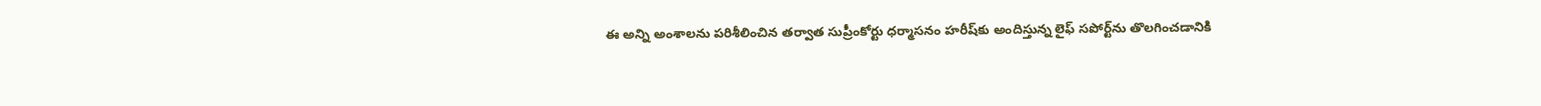ఈ అన్ని అంశాలను పరిశీలించిన తర్వాత సుప్రీంకోర్టు ధర్మాసనం హరీష్‌కు అందిస్తున్న లైఫ్ సపోర్ట్‌ను తొలగించడానికి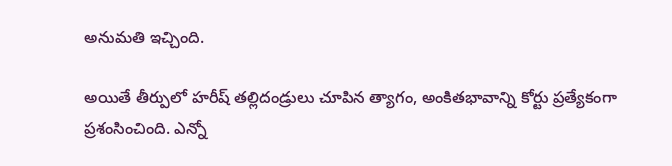అనుమతి ఇచ్చింది.

అయితే తీర్పులో హరీష్ తల్లిదండ్రులు చూపిన త్యాగం, అంకితభావాన్ని కోర్టు ప్రత్యేకంగా ప్రశంసించింది. ఎన్నో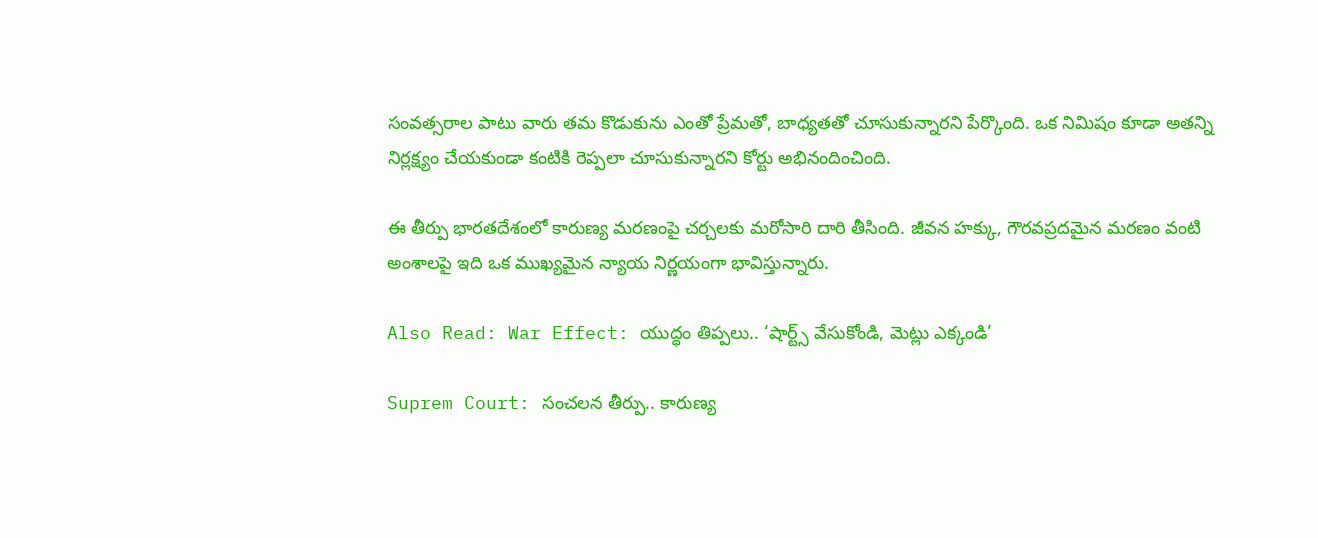సంవత్సరాల పాటు వారు తమ కొడుకును ఎంతో ప్రేమతో, బాధ్యతతో చూసుకున్నారని పేర్కొంది. ఒక నిమిషం కూడా అతన్ని నిర్లక్ష్యం చేయకుండా కంటికి రెప్పలా చూసుకున్నారని కోర్టు అభినందించింది.

ఈ తీర్పు భారతదేశంలో కారుణ్య మరణంపై చర్చలకు మరోసారి దారి తీసింది. జీవన హక్కు, గౌరవప్రదమైన మరణం వంటి అంశాలపై ఇది ఒక ముఖ్యమైన న్యాయ నిర్ణయంగా భావిస్తున్నారు.

Also Read: War Effect: యుద్ధం తిప్పలు.. ‘షార్ట్స్ వేసుకోండి, మెట్లు ఎక్కండి’

Suprem Court: సంచలన తీర్పు.. కారుణ్య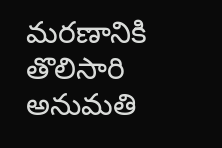మరణానికి తొలిసారి అనుమతి